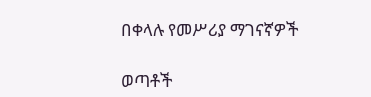በቀላሉ የመሥሪያ ማገናኛዎች

ወጣቶች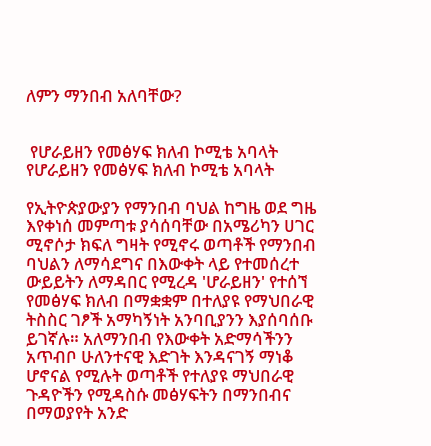ለምን ማንበብ አለባቸው?


 የሆራይዘን የመፅሃፍ ክለብ ኮሚቴ አባላት
የሆራይዘን የመፅሃፍ ክለብ ኮሚቴ አባላት

የኢትዮጵያውያን የማንበብ ባህል ከግዜ ወደ ግዜ እየቀነሰ መምጣቱ ያሳሰባቸው በአሜሪካን ሀገር ሚኖሶታ ክፍለ ግዛት የሚኖሩ ወጣቶች የማንበብ ባህልን ለማሳደግና በእውቀት ላይ የተመሰረተ ውይይትን ለማዳበር የሚረዳ 'ሆራይዘን' የተሰኘ የመፅሃፍ ክለብ በማቋቋም በተለያዩ የማህበራዊ ትስስር ገፆች አማካኝነት አንባቢያንን እያሰባሰቡ ይገኛሉ። አለማንበብ የእውቀት አድማሳችንን አጥብቦ ሁለንተናዊ እድገት እንዳናገኝ ማነቆ ሆኖናል የሚሉት ወጣቶች የተለያዩ ማህበራዊ ጉዳዮችን የሚዳስሱ መፅሃፍትን በማንበብና በማወያየት አንድ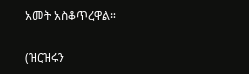አመት አስቆጥረዋል።

(ዝርዝሩን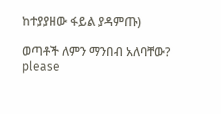ከተያያዘው ፋይል ያዳምጡ)

ወጣቶች ለምን ማንበብ አለባቸው?
please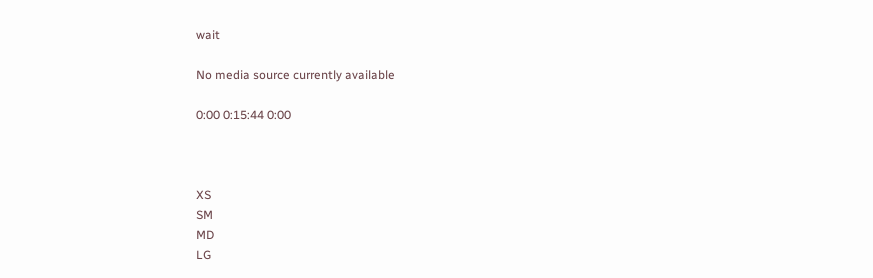wait

No media source currently available

0:00 0:15:44 0:00



XS
SM
MD
LG